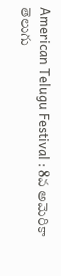American Telugu Festival : 8వ అమెరికా తెలుగు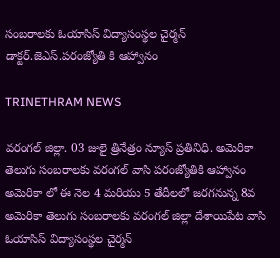సంబరాలకు ఓయాసిస్ విద్యాసంస్థల చైర్మన్ డాక్టర్.జెఎస్.పరంజ్యోతి కి ఆహ్వానం

TRINETHRAM NEWS

వరంగల్ జిల్లా. 03 జులై త్రినేత్రం న్యూస్ ప్రతినిధి. అమెరికా తెలుగు సంబరాలకు వరంగల్ వాసి పరంజ్యోతికి ఆహ్వానం అమెరికా లో ఈ నెల 4 మరియు 5 తేదీలలో జరగనున్న 8వ అమెరికా తెలుగు సంబరాలకు వరంగల్ జిల్లా దేశాయిపేట వాసి ఓయాసిస్ విద్యాసంస్థల చైర్మన్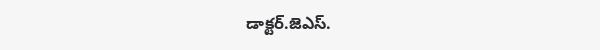డాక్టర్.జెఎస్.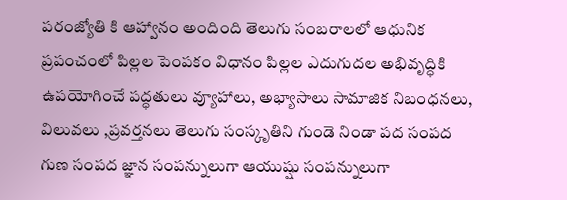పరంజ్యోతి కి ఆహ్వానం అందింది తెలుగు సంబరాలలో ఆధునిక ప్రపంచంలో పిల్లల పెంపకం విధానం పిల్లల ఎదుగుదల అభివృద్ధికి ఉపయోగించే పద్ధతులు వ్యూహాలు, అభ్యాసాలు సామాజిక నిబంధనలు, విలువలు ,ప్రవర్తనలు తెలుగు సంస్కృతిని గుండె నిండా పద సంపద గుణ సంపద జ్ఞాన సంపన్నులుగా ఆయుష్షు సంపన్నులుగా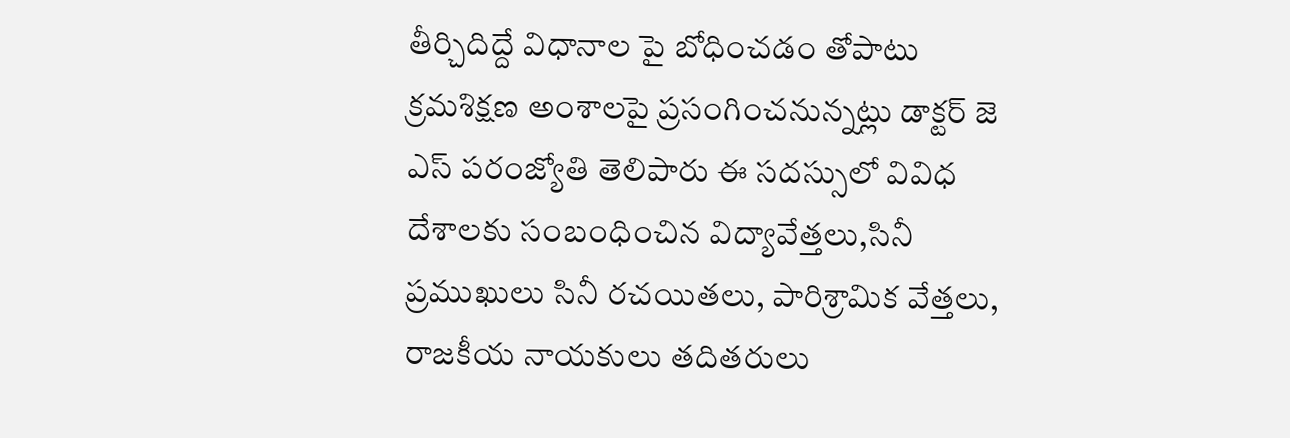తీర్చిదిద్దే విధానాల పై బోధించడం తోపాటు క్రమశిక్షణ అంశాలపై ప్రసంగించనున్నట్లు డాక్టర్ జె ఎస్ పరంజ్యోతి తెలిపారు ఈ సదస్సులో వివిధ దేశాలకు సంబంధించిన విద్యావేత్తలు,సినీ ప్రముఖులు సినీ రచయితలు, పారిశ్రామిక వేత్తలు, రాజకీయ నాయకులు తదితరులు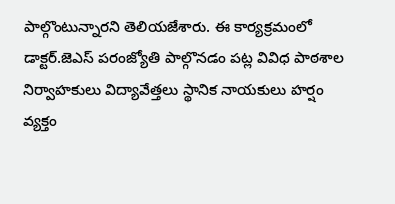పాల్గొంటున్నారని తెలియజేశారు. ఈ కార్యక్రమంలో డాక్టర్.జెఎస్ పరంజ్యోతి పాల్గొనడం పట్ల వివిధ పాఠశాల నిర్వాహకులు విద్యావేత్తలు స్థానిక నాయకులు హర్షం వ్యక్తం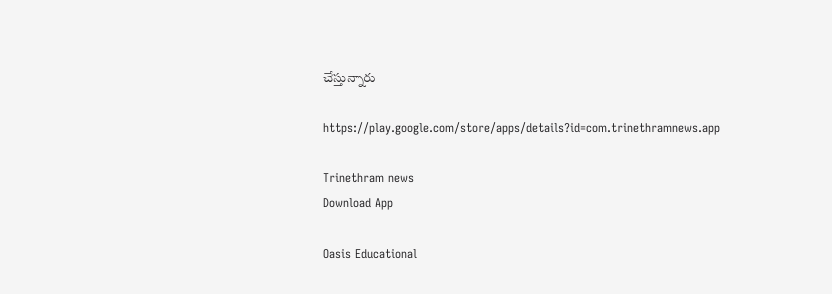చేస్తున్నారు

https://play.google.com/store/apps/details?id=com.trinethramnews.app

Trinethram news
Download App

Oasis Educational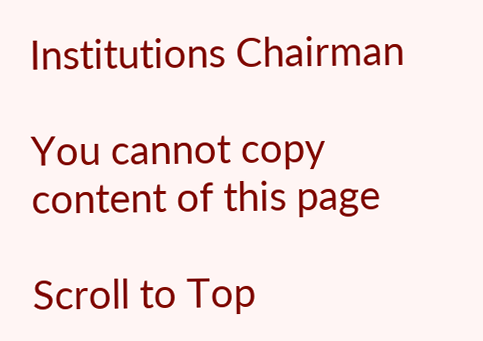Institutions Chairman

You cannot copy content of this page

Scroll to Top